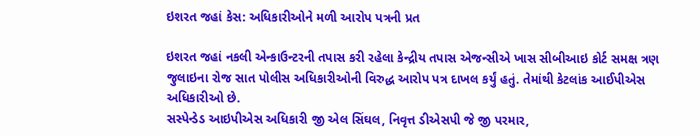ઇશરત જહાં કેસ: અધિકારીઓને મળી આરોપ પત્રની પ્રત

ઇશરત જહાં નકલી એન્કાઉન્ટરની તપાસ કરી રહેલા કેન્દ્રીય તપાસ એજન્સીએ ખાસ સીબીઆઇ કોર્ટ સમક્ષ ત્રણ જુલાઇના રોજ સાત પોલીસ અધિકારીઓની વિરુદ્ધ આરોપ પત્ર દાખલ કર્યું હતું. તેમાંથી કેટલાંક આઈપીએસ અધિકારીઓ છે.
સસ્પેન્ડેડ આઇપીએસ અધિકારી જી એલ સિંઘલ, નિવૃત્ત ડીએસપી જે જી પરમાર,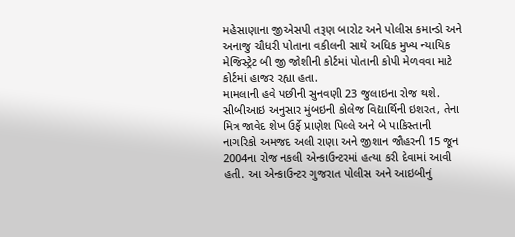મહેસાણાના જીએસપી તરૂણ બારોટ અને પોલીસ કમાન્ડો અને અનાજુ ચૌધરી પોતાના વકીલની સાથે અધિક મુખ્ય ન્યાયિક મેજિસ્ટ્રેટ બી જી જોશીની કોર્ટમાં પોતાની કોપી મેળવવા માટે કોર્ટમાં હાજર રહ્યા હતા.
મામલાની હવે પછીની સુનવણી 23 જુલાઇના રોજ થશે. સીબીઆઇ અનુસાર મુંબઇની કોલેજ વિદ્યાર્થિની ઇશરત, તેના મિત્ર જાવેદ શેખ ઉર્ફે પ્રાણેશ પિલ્લે અને બે પાકિસ્તાની નાગરિકો અમજદ અલી રાણા અને જીશાન જૌહરની 15 જૂન 2004ના રોજ નકલી એન્કાઉન્ટરમાં હત્યા કરી દેવામાં આવી હતી. આ એન્કાઉન્ટર ગુજરાત પોલીસ અને આઇબીનું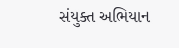સંયુક્ત અભિયાન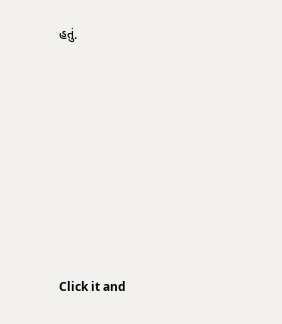હતું.












Click it and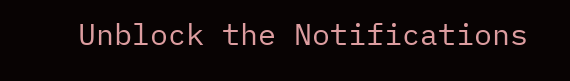Unblock the Notifications